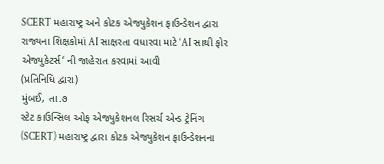SCERT મહારાષ્ટ્ર અને કોટક એજ્યુકેશન ફાઉન્ડેશન દ્વારા રાજ્યના શિક્ષકોમાં AI સાક્ષરતા વધારવા માટે ‘AI સાથી ફોર એજ્યુકેટર્સ‘ ની જાહેરાત કરવામાં આવી
(પ્રતિનિધિ દ્વારા)
મુંબઈ, તા.૭
સ્ટેટ કાઉન્સિલ ઓફ એજ્યુકેશનલ રિસર્ચ એન્ડ ટ્રેનિંગ (SCERT) મહારાષ્ટ્ર દ્વારા કોટક એજ્યુકેશન ફાઉન્ડેશનના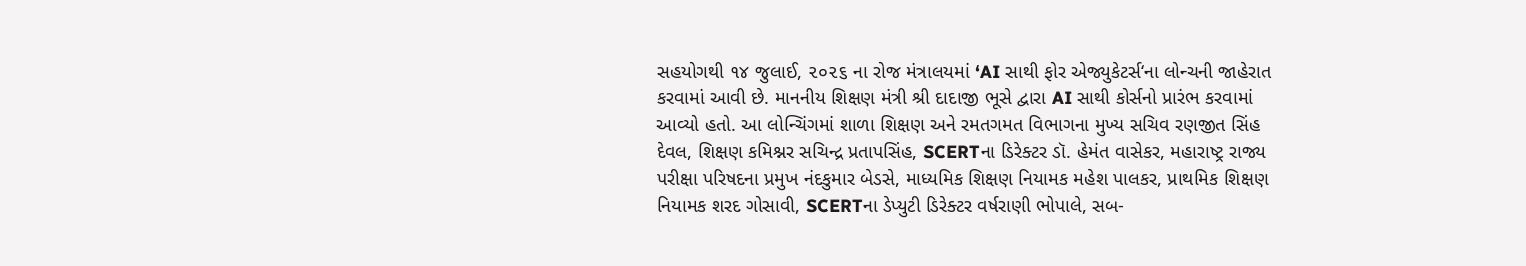સહયોગથી ૧૪ જુલાઈ, ૨૦૨૬ ના રોજ મંત્રાલયમાં ‘AI સાથી ફોર એજ્યુકેટર્સ‘ના લોન્ચની જાહેરાત કરવામાં આવી છે. માનનીય શિક્ષણ મંત્રી શ્રી દાદાજી ભૂસે દ્વારા AI સાથી કોર્સનો પ્રારંભ કરવામાં આવ્યો હતો. આ લોન્ચિંગમાં શાળા શિક્ષણ અને રમતગમત વિભાગના મુખ્ય સચિવ રણજીત સિંહ દેવલ, શિક્ષણ કમિશ્નર સચિન્દ્ર પ્રતાપસિંહ, SCERTના ડિરેક્ટર ડૉ. હેમંત વાસેકર, મહારાષ્ટ્ર રાજ્ય પરીક્ષા પરિષદના પ્રમુખ નંદકુમાર બેડસે, માધ્યમિક શિક્ષણ નિયામક મહેશ પાલકર, પ્રાથમિક શિક્ષણ નિયામક શરદ ગોસાવી, SCERTના ડેપ્યુટી ડિરેક્ટર વર્ષરાણી ભોપાલે, સબ-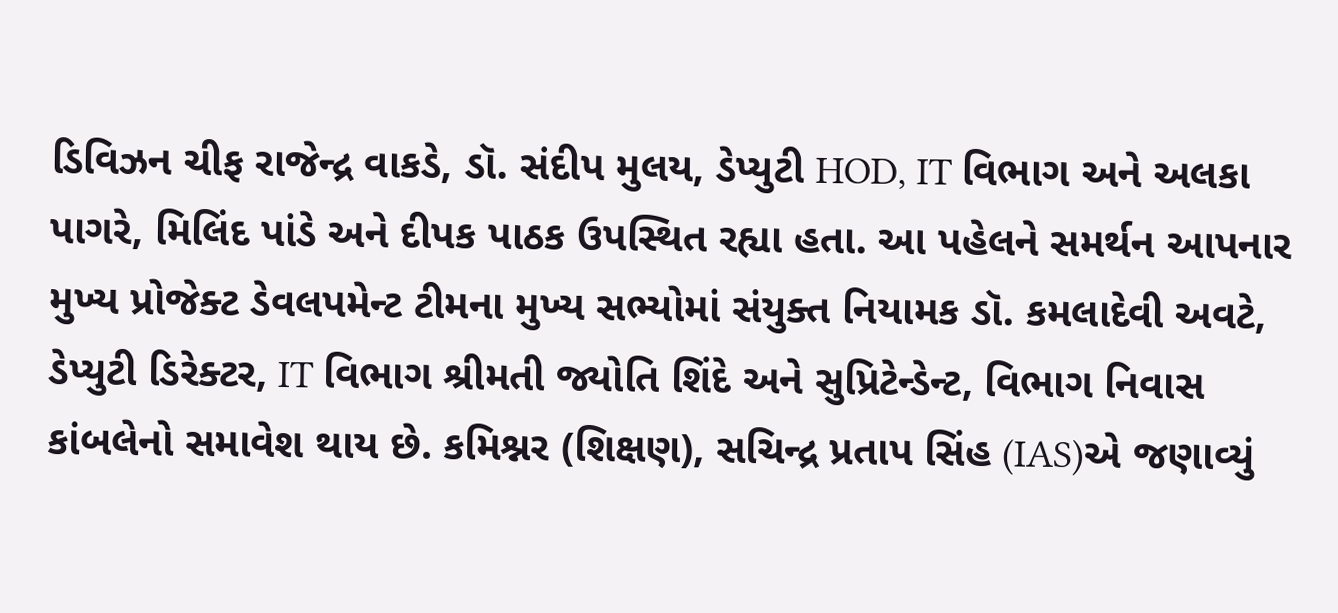ડિવિઝન ચીફ રાજેન્દ્ર વાકડે, ડૉ. સંદીપ મુલય, ડેપ્યુટી HOD, IT વિભાગ અને અલકા પાગરે, મિલિંદ પાંડે અને દીપક પાઠક ઉપસ્થિત રહ્યા હતા. આ પહેલને સમર્થન આપનાર મુખ્ય પ્રોજેક્ટ ડેવલપમેન્ટ ટીમના મુખ્ય સભ્યોમાં સંયુક્ત નિયામક ડૉ. કમલાદેવી અવટે, ડેપ્યુટી ડિરેક્ટર, IT વિભાગ શ્રીમતી જ્યોતિ શિંદે અને સુપ્રિટેન્ડેન્ટ, વિભાગ નિવાસ કાંબલેનો સમાવેશ થાય છે. કમિશ્નર (શિક્ષણ), સચિન્દ્ર પ્રતાપ સિંહ (IAS)એ જણાવ્યું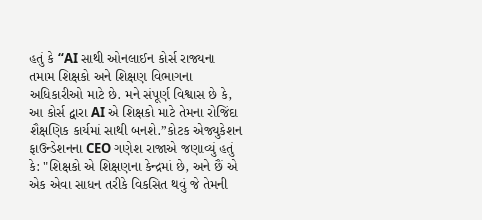હતું કે “AI સાથી ઓનલાઈન કોર્સ રાજ્યના તમામ શિક્ષકો અને શિક્ષણ વિભાગના અધિકારીઓ માટે છે. મને સંપૂર્ણ વિશ્વાસ છે કે, આ કોર્સ દ્વારા AI એ શિક્ષકો માટે તેમના રોજિંદા શૈક્ષણિક કાર્યમાં સાથી બનશે.”કોટક એજ્યુકેશન ફાઉન્ડેશનના CEO ગણેશ રાજાએ જણાવ્યું હતું કે: "શિક્ષકો એ શિક્ષણના કેન્દ્રમાં છે, અને છૈં એ એક એવા સાધન તરીકે વિકસિત થવું જે તેમની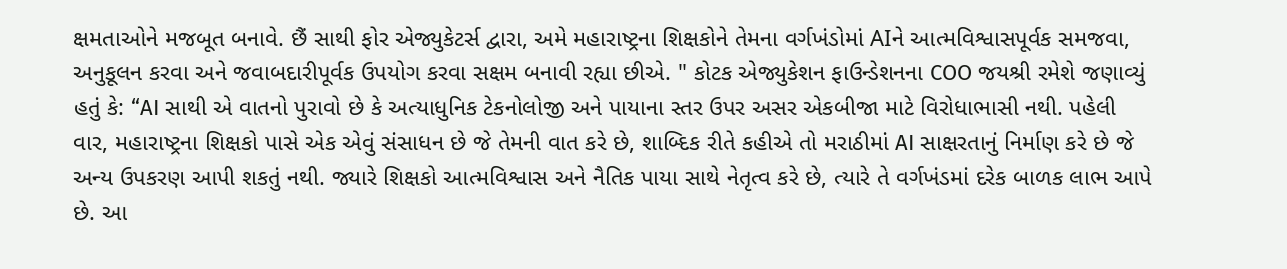ક્ષમતાઓને મજબૂત બનાવે. છૈં સાથી ફોર એજ્યુકેટર્સ દ્વારા, અમે મહારાષ્ટ્રના શિક્ષકોને તેમના વર્ગખંડોમાં AIને આત્મવિશ્વાસપૂર્વક સમજવા, અનુકૂલન કરવા અને જવાબદારીપૂર્વક ઉપયોગ કરવા સક્ષમ બનાવી રહ્યા છીએ. " કોટક એજ્યુકેશન ફાઉન્ડેશનના COO જયશ્રી રમેશે જણાવ્યું હતું કે: “AI સાથી એ વાતનો પુરાવો છે કે અત્યાધુનિક ટેકનોલોજી અને પાયાના સ્તર ઉપર અસર એકબીજા માટે વિરોધાભાસી નથી. પહેલી વાર, મહારાષ્ટ્રના શિક્ષકો પાસે એક એવું સંસાધન છે જે તેમની વાત કરે છે, શાબ્દિક રીતે કહીએ તો મરાઠીમાં AI સાક્ષરતાનું નિર્માણ કરે છે જે અન્ય ઉપકરણ આપી શકતું નથી. જ્યારે શિક્ષકો આત્મવિશ્વાસ અને નૈતિક પાયા સાથે નેતૃત્વ કરે છે, ત્યારે તે વર્ગખંડમાં દરેક બાળક લાભ આપે છે. આ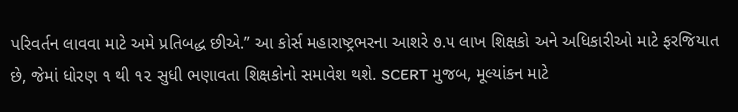પરિવર્તન લાવવા માટે અમે પ્રતિબદ્ધ છીએ.” આ કોર્સ મહારાષ્ટ્રભરના આશરે ૭.૫ લાખ શિક્ષકો અને અધિકારીઓ માટે ફરજિયાત છે, જેમાં ધોરણ ૧ થી ૧૨ સુધી ભણાવતા શિક્ષકોનો સમાવેશ થશે. SCERT મુજબ, મૂલ્યાંકન માટે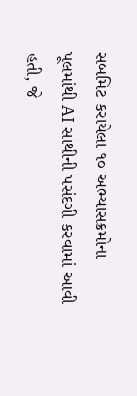સબમિટ કરાયેલા ૧૦ અભ્યાસક્રમોના પૂલમાંથી AI સાથીની પસંદગી કરવામાં આવી હતી, જે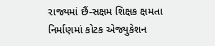રાજ્યમાં છૈં-સક્ષમ શિક્ષક ક્ષમતા નિર્માણમાં કોટક એજ્યુકેશન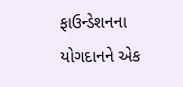ફાઉન્ડેશનના યોગદાનને એક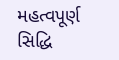મહત્વપૂર્ણ સિદ્ધિ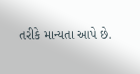તરીકે માન્યતા આપે છે.